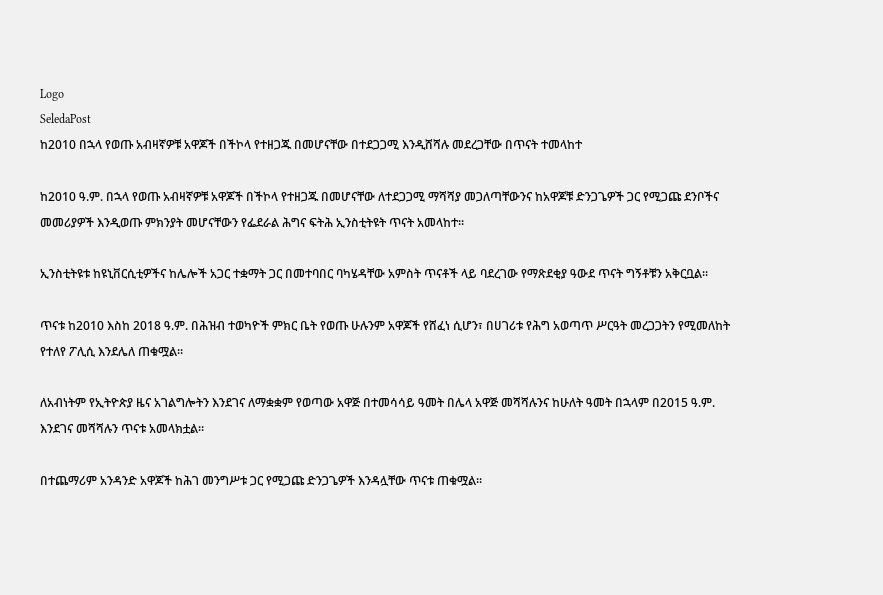Logo
SeledaPost
ከ2010 በኋላ የወጡ አብዛኛዎቹ አዋጆች በችኮላ የተዘጋጁ በመሆናቸው በተደጋጋሚ እንዲሸሻሉ መደረጋቸው በጥናት ተመላከተ

ከ2010 ዓ.ም. በኋላ የወጡ አብዛኛዎቹ አዋጆች በችኮላ የተዘጋጁ በመሆናቸው ለተደጋጋሚ ማሻሻያ መጋለጣቸውንና ከአዋጆቹ ድንጋጌዎች ጋር የሚጋጩ ደንቦችና መመሪያዎች እንዲወጡ ምክንያት መሆናቸውን የፌደራል ሕግና ፍትሕ ኢንስቲትዩት ጥናት አመላከተ።

ኢንስቲትዩቱ ከዩኒቨርሲቲዎችና ከሌሎች አጋር ተቋማት ጋር በመተባበር ባካሄዳቸው አምስት ጥናቶች ላይ ባደረገው የማጽደቂያ ዓውደ ጥናት ግኝቶቹን አቅርቧል።

ጥናቱ ከ2010 እስከ 2018 ዓ.ም. በሕዝብ ተወካዮች ምክር ቤት የወጡ ሁሉንም አዋጆች የሸፈነ ሲሆን፣ በሀገሪቱ የሕግ አወጣጥ ሥርዓት መረጋጋትን የሚመለከት የተለየ ፖሊሲ እንደሌለ ጠቁሟል።

ለአብነትም የኢትዮጵያ ዜና አገልግሎትን እንደገና ለማቋቋም የወጣው አዋጅ በተመሳሳይ ዓመት በሌላ አዋጅ መሻሻሉንና ከሁለት ዓመት በኋላም በ2015 ዓ.ም. እንደገና መሻሻሉን ጥናቱ አመላክቷል።

በተጨማሪም አንዳንድ አዋጆች ከሕገ መንግሥቱ ጋር የሚጋጩ ድንጋጌዎች እንዳሏቸው ጥናቱ ጠቁሟል።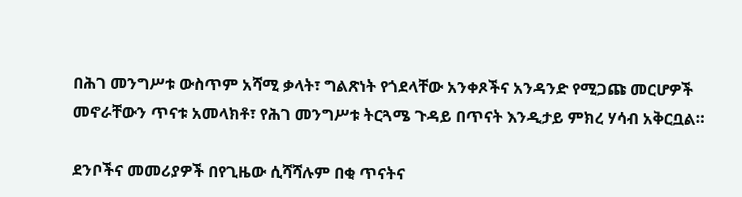በሕገ መንግሥቱ ውስጥም አሻሚ ቃላት፣ ግልጽነት የጎደላቸው አንቀጾችና አንዳንድ የሚጋጩ መርሆዎች መኖራቸውን ጥናቱ አመላክቶ፣ የሕገ መንግሥቱ ትርጓሜ ጉዳይ በጥናት እንዲታይ ምክረ ሃሳብ አቅርቧል።

ደንቦችና መመሪያዎች በየጊዜው ሲሻሻሉም በቂ ጥናትና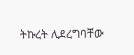ትኩረት ሊደረግባቸው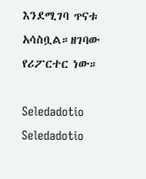እንደሚገባ ጥናቱ አሳስቧል።ዘገባው የሪፖርተር ነው።

Seledadotio
Seledadotio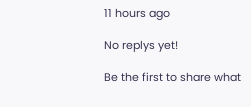11 hours ago

No replys yet!

Be the first to share what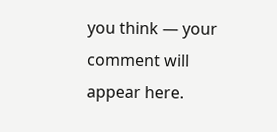you think — your comment will appear here.